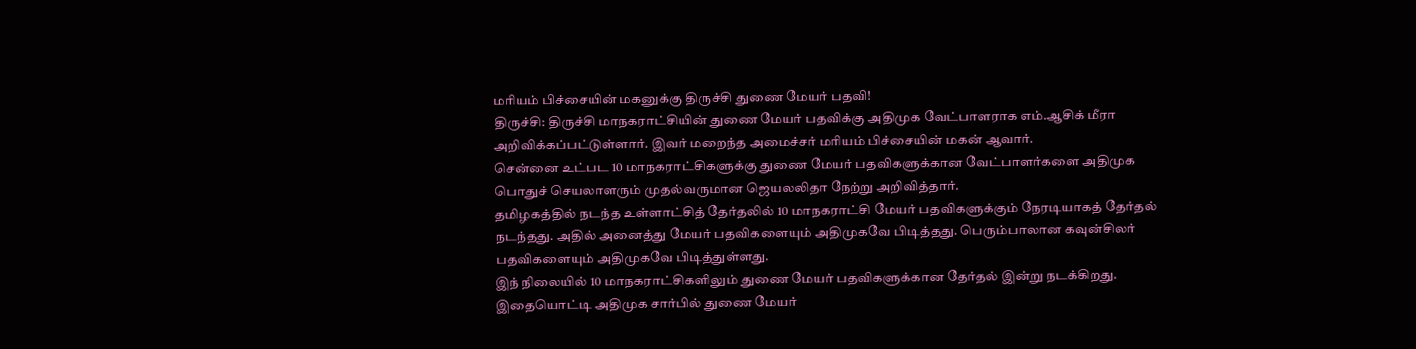மரியம் பிச்சையின் மகனுக்கு திருச்சி துணை மேயர் பதவி!
திருச்சி: திருச்சி மாநகராட்சியின் துணை மேயர் பதவிக்கு அதிமுக வேட்பாளராக எம்.ஆசிக் மீரா அறிவிக்கப்பட்டுள்ளார். இவர் மறைந்த அமைச்சர் மரியம் பிச்சையின் மகன் ஆவார்.
சென்னை உட்பட 10 மாநகராட்சிகளுக்கு துணை மேயர் பதவிகளுக்கான வேட்பாளர்களை அதிமுக பொதுச் செயலாளரும் முதல்வருமான ஜெயலலிதா நேற்று அறிவித்தார்.
தமிழகத்தில் நடந்த உள்ளாட்சித் தேர்தலில் 10 மாநகராட்சி மேயர் பதவிகளுக்கும் நேரடியாகத் தேர்தல் நடந்தது. அதில் அனைத்து மேயர் பதவிகளையும் அதிமுகவே பிடித்தது. பெரும்பாலான கவுன்சிலர் பதவிகளையும் அதிமுகவே பிடித்துள்ளது.
இந் நிலையில் 10 மாநகராட்சிகளிலும் துணை மேயர் பதவிகளுக்கான தேர்தல் இன்று நடக்கிறது. இதையொட்டி அதிமுக சார்பில் துணை மேயர்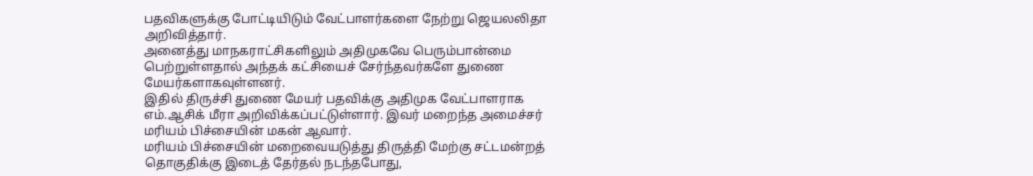பதவிகளுக்கு போட்டியிடும் வேட்பாளர்களை நேற்று ஜெயலலிதா அறிவித்தார்.
அனைத்து மாநகராட்சிகளிலும் அதிமுகவே பெரும்பான்மை பெற்றுள்ளதால் அந்தக் கட்சியைச் சேர்ந்தவர்களே துணை மேயர்களாகவுள்ளனர்.
இதில் திருச்சி துணை மேயர் பதவிக்கு அதிமுக வேட்பாளராக எம்.ஆசிக் மீரா அறிவிக்கப்பட்டுள்ளார். இவர் மறைந்த அமைச்சர் மரியம் பிச்சையின் மகன் ஆவார்.
மரியம் பிச்சையின் மறைவையடுத்து திருத்தி மேற்கு சட்டமன்றத் தொகுதிக்கு இடைத் தேர்தல் நடந்தபோது,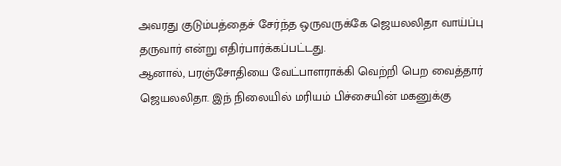அவரது குடும்பத்தைச் சேர்ந்த ஒருவருக்கே ஜெயலலிதா வாய்ப்பு தருவார் என்று எதிர்பார்க்கப்பட்டது.
ஆனால், பரஞ்சோதியை வேட்பாளராக்கி வெற்றி பெற வைத்தார் ஜெயலலிதா. இந் நிலையில் மரியம் பிச்சையின் மகனுக்கு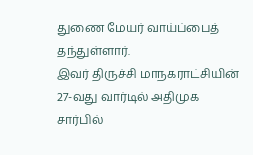துணை மேயர் வாய்ப்பைத் தந்துள்ளார்.
இவர் திருச்சி மாநகராட்சியின் 27-வது வார்டில் அதிமுக சார்பில்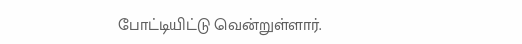போட்டியிட்டு வென்றுள்ளார்.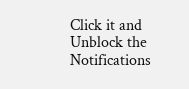Click it and Unblock the Notifications